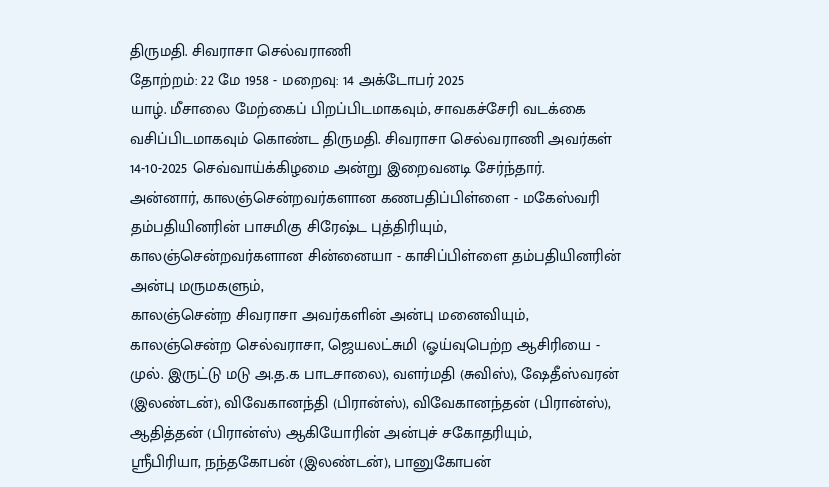திருமதி. சிவராசா செல்வராணி
தோற்றம்: 22 மே 1958 - மறைவு: 14 அக்டோபர் 2025
யாழ். மீசாலை மேற்கைப் பிறப்பிடமாகவும், சாவகச்சேரி வடக்கை வசிப்பிடமாகவும் கொண்ட திருமதி. சிவராசா செல்வராணி அவர்கள் 14-10-2025 செவ்வாய்க்கிழமை அன்று இறைவனடி சேர்ந்தார்.
அன்னார், காலஞ்சென்றவர்களான கணபதிப்பிள்ளை - மகேஸ்வரி தம்பதியினரின் பாசமிகு சிரேஷ்ட புத்திரியும்,
காலஞ்சென்றவர்களான சின்னையா - காசிப்பிள்ளை தம்பதியினரின் அன்பு மருமகளும்,
காலஞ்சென்ற சிவராசா அவர்களின் அன்பு மனைவியும்,
காலஞ்சென்ற செல்வராசா, ஜெயலட்சுமி (ஓய்வுபெற்ற ஆசிரியை - முல். இருட்டு மடு அ.த.க பாடசாலை), வளர்மதி (சுவிஸ்), ஷேதீஸ்வரன் (இலண்டன்), விவேகானந்தி (பிரான்ஸ்), விவேகானந்தன் (பிரான்ஸ்), ஆதித்தன் (பிரான்ஸ்) ஆகியோரின் அன்புச் சகோதரியும்,
ஶ்ரீபிரியா, நந்தகோபன் (இலண்டன்), பானுகோபன்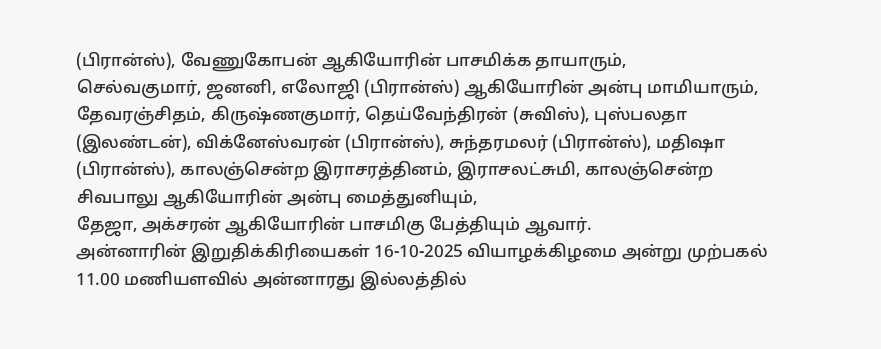(பிரான்ஸ்), வேணுகோபன் ஆகியோரின் பாசமிக்க தாயாரும்,
செல்வகுமார், ஜனனி, எலோஜி (பிரான்ஸ்) ஆகியோரின் அன்பு மாமியாரும்,
தேவரஞ்சிதம், கிருஷ்ணகுமார், தெய்வேந்திரன் (சுவிஸ்), புஸ்பலதா (இலண்டன்), விக்னேஸ்வரன் (பிரான்ஸ்), சுந்தரமலர் (பிரான்ஸ்), மதிஷா (பிரான்ஸ்), காலஞ்சென்ற இராசரத்தினம், இராசலட்சுமி, காலஞ்சென்ற சிவபாலு ஆகியோரின் அன்பு மைத்துனியும்,
தேஜா, அக்சரன் ஆகியோரின் பாசமிகு பேத்தியும் ஆவார்.
அன்னாரின் இறுதிக்கிரியைகள் 16-10-2025 வியாழக்கிழமை அன்று முற்பகல் 11.00 மணியளவில் அன்னாரது இல்லத்தில்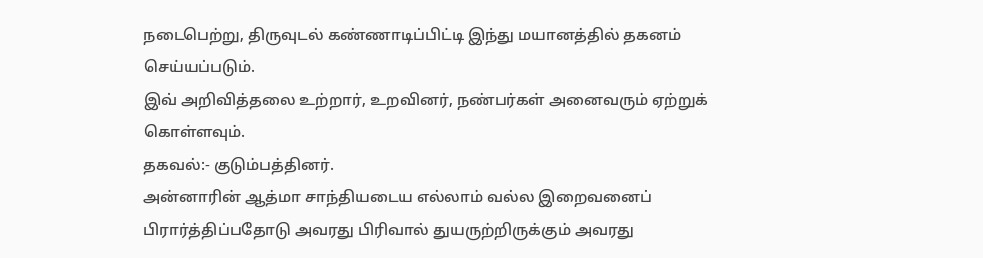நடைபெற்று, திருவுடல் கண்ணாடிப்பிட்டி இந்து மயானத்தில் தகனம் செய்யப்படும்.
இவ் அறிவித்தலை உற்றார், உறவினர், நண்பர்கள் அனைவரும் ஏற்றுக் கொள்ளவும்.
தகவல்:- குடும்பத்தினர்.
அன்னாரின் ஆத்மா சாந்தியடைய எல்லாம் வல்ல இறைவனைப் பிரார்த்திப்பதோடு அவரது பிரிவால் துயருற்றிருக்கும் அவரது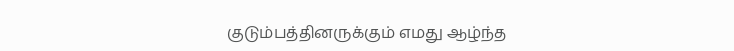குடும்பத்தினருக்கும் எமது ஆழ்ந்த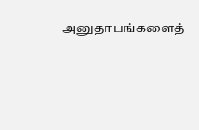அனுதாபங்களைத்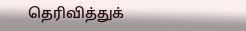தெரிவித்துக்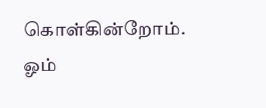கொள்கின்றோம்.
ஓம்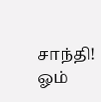சாந்தி! ஓம்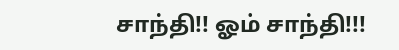சாந்தி!! ஓம் சாந்தி!!!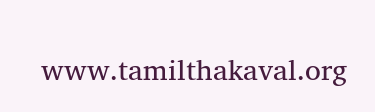www.tamilthakaval.org